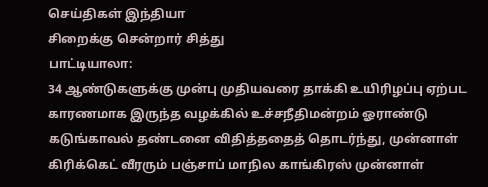செய்திகள் இந்தியா
சிறைக்கு சென்றார் சித்து
பாட்டியாலா:
34 ஆண்டுகளுக்கு முன்பு முதியவரை தாக்கி உயிரிழப்பு ஏற்பட காரணமாக இருந்த வழக்கில் உச்சநீதிமன்றம் ஓராண்டு கடுங்காவல் தண்டனை விதித்ததைத் தொடர்ந்து, முன்னாள் கிரிக்கெட் வீரரும் பஞ்சாப் மாநில காங்கிரஸ் முன்னாள்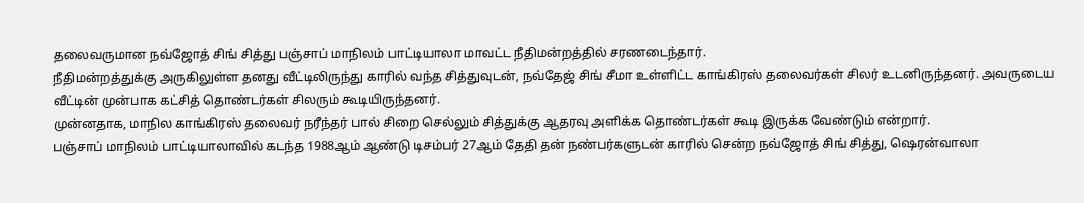தலைவருமான நவ்ஜோத் சிங் சித்து பஞ்சாப் மாநிலம் பாட்டியாலா மாவட்ட நீதிமன்றத்தில் சரணடைந்தார்.
நீதிமன்றத்துக்கு அருகிலுள்ள தனது வீட்டிலிருந்து காரில் வந்த சித்துவுடன், நவ்தேஜ் சிங் சீமா உள்ளிட்ட காங்கிரஸ் தலைவர்கள் சிலர் உடனிருந்தனர். அவருடைய வீட்டின் முன்பாக கட்சித் தொண்டர்கள் சிலரும் கூடியிருந்தனர்.
முன்னதாக, மாநில காங்கிரஸ் தலைவர் நரீந்தர் பால் சிறை செல்லும் சித்துக்கு ஆதரவு அளிக்க தொண்டர்கள் கூடி இருக்க வேண்டும் என்றார்.
பஞ்சாப் மாநிலம் பாட்டியாலாவில் கடந்த 1988ஆம் ஆண்டு டிசம்பர் 27ஆம் தேதி தன் நண்பர்களுடன் காரில் சென்ற நவ்ஜோத் சிங் சித்து, ஷெரன்வாலா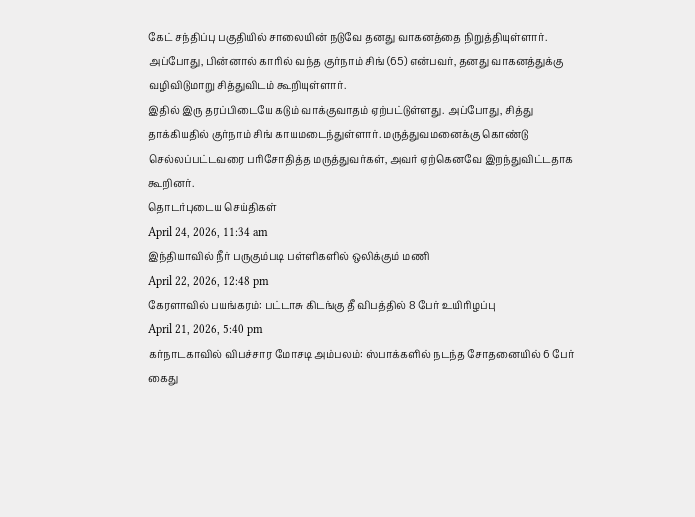கேட் சந்திப்பு பகுதியில் சாலையின் நடுவே தனது வாகனத்தை நிறுத்தியுள்ளார்.
அப்போது, பின்னால் காரில் வந்த குர்நாம் சிங் (65) என்பவர், தனது வாகனத்துக்கு வழிவிடுமாறு சித்துவிடம் கூறியுள்ளார்.
இதில் இரு தரப்பிடையே கடும் வாக்குவாதம் ஏற்பட்டுள்ளது. அப்போது, சித்து தாக்கியதில் குர்நாம் சிங் காயமடைந்துள்ளார். மருத்துவமனைக்கு கொண்டு செல்லப்பட்டவரை பரிசோதித்த மருத்துவர்கள், அவர் ஏற்கெனவே இறந்துவிட்டதாக கூறினர்.
தொடர்புடைய செய்திகள்
April 24, 2026, 11:34 am
இந்தியாவில் நீர் பருகும்படி பள்ளிகளில் ஒலிக்கும் மணி
April 22, 2026, 12:48 pm
கேரளாவில் பயங்கரம்: பட்டாசு கிடங்கு தீ விபத்தில் 8 பேர் உயிரிழப்பு
April 21, 2026, 5:40 pm
கர்நாடகாவில் விபச்சார மோசடி அம்பலம்: ஸ்பாக்களில் நடந்த சோதனையில் 6 பேர் கைது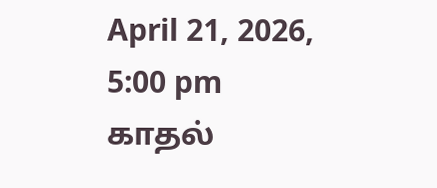April 21, 2026, 5:00 pm
காதல்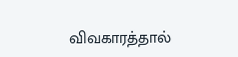விவகாரத்தால்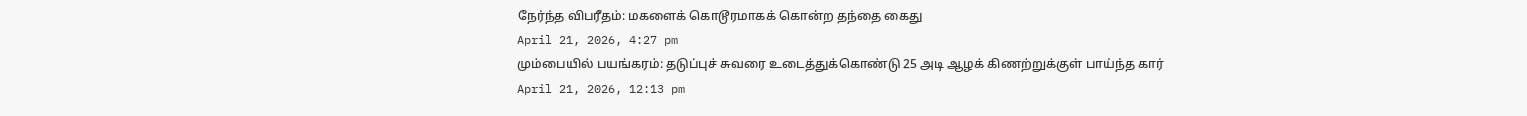நேர்ந்த விபரீதம்: மகளைக் கொடூரமாகக் கொன்ற தந்தை கைது
April 21, 2026, 4:27 pm
மும்பையில் பயங்கரம்: தடுப்புச் சுவரை உடைத்துக்கொண்டு 25 அடி ஆழக் கிணற்றுக்குள் பாய்ந்த கார்
April 21, 2026, 12:13 pm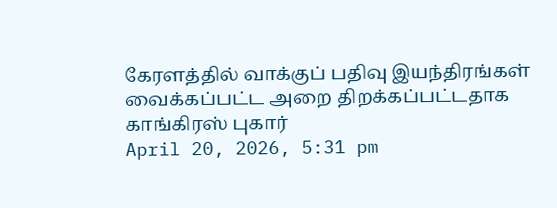கேரளத்தில் வாக்குப் பதிவு இயந்திரங்கள் வைக்கப்பட்ட அறை திறக்கப்பட்டதாக காங்கிரஸ் புகார்
April 20, 2026, 5:31 pm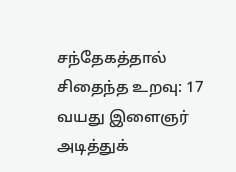சந்தேகத்தால் சிதைந்த உறவு: 17 வயது இளைஞர் அடித்துக்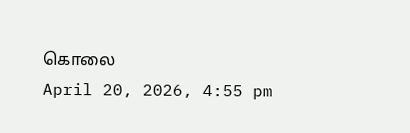கொலை
April 20, 2026, 4:55 pm